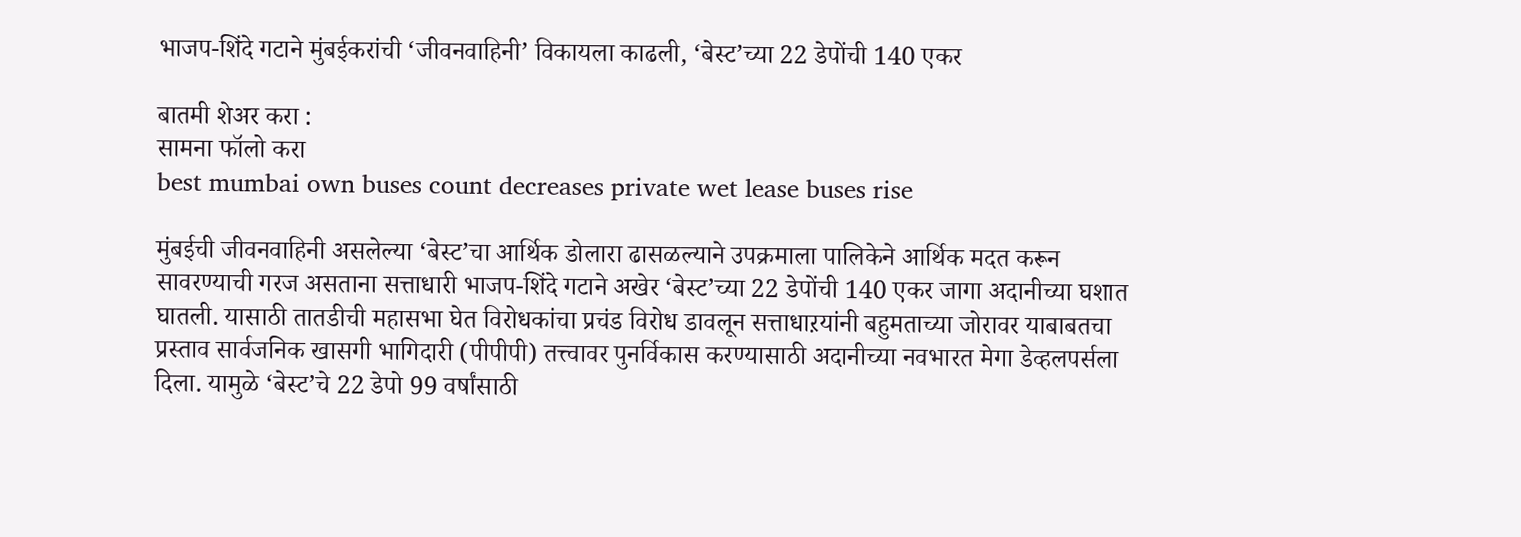भाजप-शिंदे गटाने मुंबईकरांची ‘जीवनवाहिनी’ विकायला काढली, ‘बेस्ट’च्या 22 डेपोंची 140 एकर

बातमी शेअर करा :
सामना फॉलो करा
best mumbai own buses count decreases private wet lease buses rise

मुंबईची जीवनवाहिनी असलेल्या ‘बेस्ट’चा आर्थिक डोलारा ढासळल्याने उपक्रमाला पालिकेने आर्थिक मदत करून सावरण्याची गरज असताना सत्ताधारी भाजप-शिंदे गटाने अखेर ‘बेस्ट’च्या 22 डेपोंची 140 एकर जागा अदानीच्या घशात घातली. यासाठी तातडीची महासभा घेत विरोधकांचा प्रचंड विरोध डावलून सत्ताधाऱयांनी बहुमताच्या जोरावर याबाबतचा प्रस्ताव सार्वजनिक खासगी भागिदारी (पीपीपी) तत्त्वावर पुनर्विकास करण्यासाठी अदानीच्या नवभारत मेगा डेव्हलपर्सला दिला. यामुळे ‘बेस्ट’चे 22 डेपो 99 वर्षांसाठी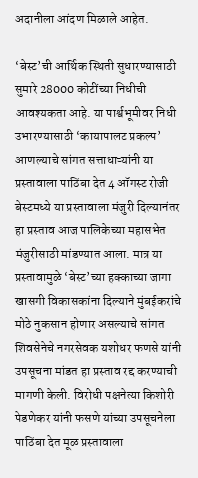अदानीला आंदण मिळाले आहेत.

‘बेस्ट’ची आर्थिक स्थिती सुधारण्यासाठी सुमारे 28000 कोटींच्या निधीची आवश्यकता आहे. या पार्श्वभूमीवर निधी उभारण्यासाठी ‘कायापालट प्रकल्प’ आणल्याचे सांगत सत्ताधाऱ्यांनी या प्रस्तावाला पाठिंबा देत 4 ऑगस्ट रोजी बेस्टमध्ये या प्रस्तावाला मंजुरी दिल्यानंतर हा प्रस्ताव आज पालिकेच्या महासभेत मंजुरीसाठी मांडण्यात आला. मात्र या प्रस्तावामुळे ‘बेस्ट’च्या हक्काच्या जागा खासगी विकासकांना दिल्याने मुंबईकरांचे मोठे नुकसान होणार असल्याचे सांगत शिवसेनेचे नगरसेवक यशोधर फणसे यांनी उपसूचना मांडत हा प्रस्ताव रद्द करण्याची मागणी केली. विरोधी पक्षनेत्या किशोरी पेडणेकर यांनी फसणे यांच्या उपसूचनेला पाठिंबा देत मूळ प्रस्तावाला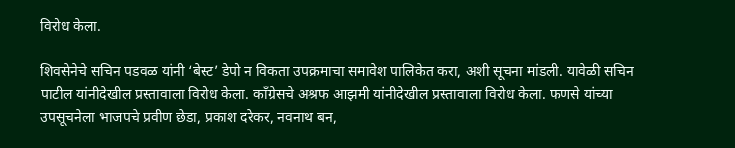विरोध केला.

शिवसेनेचे सचिन पडवळ यांनी ‘बेस्ट’ डेपो न विकता उपक्रमाचा समावेश पालिकेत करा, अशी सूचना मांडली. यावेळी सचिन पाटील यांनीदेखील प्रस्तावाला विरोध केला. काँग्रेसचे अश्रफ आझमी यांनीदेखील प्रस्तावाला विरोध केला. फणसे यांच्या उपसूचनेला भाजपचे प्रवीण छेडा, प्रकाश दरेकर, नवनाथ बन,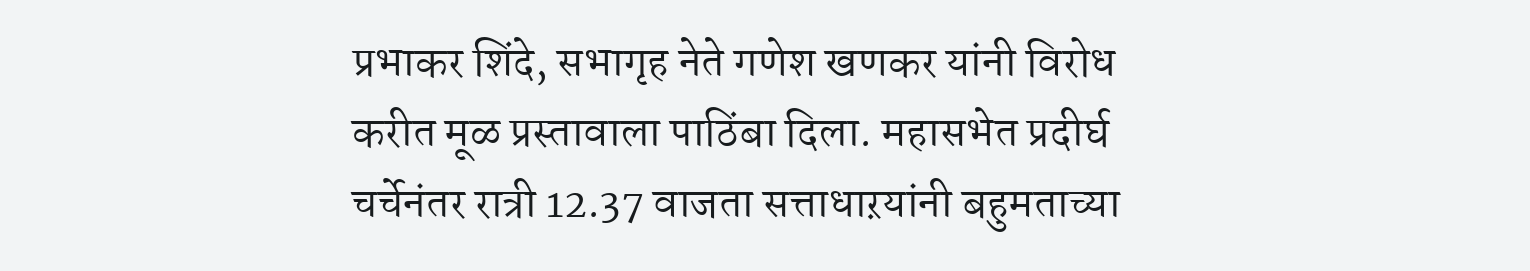प्रभाकर शिंदे, सभागृह नेते गणेश खणकर यांनी विरोध करीत मूळ प्रस्तावाला पाठिंबा दिला. महासभेत प्रदीर्घ चर्चेनंतर रात्री 12.37 वाजता सत्ताधाऱयांनी बहुमताच्या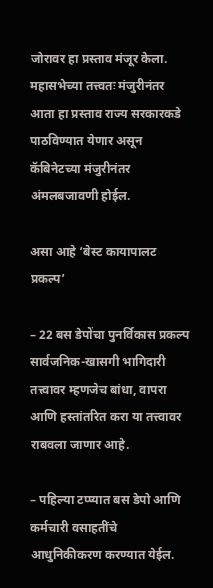जोरावर हा प्रस्ताव मंजूर केला. महासभेच्या तत्त्वतः मंजुरीनंतर आता हा प्रस्ताव राज्य सरकारकडे पाठविण्यात येणार असून कॅबिनेटच्या मंजुरीनंतर अंमलबजावणी होईल.

असा आहे ‘बेस्ट कायापालट प्रकल्प’

– 22 बस डेपोंचा पुनर्विकास प्रकल्प सार्वजनिक-खासगी भागिदारी तत्त्वावर म्हणजेच बांधा, वापरा आणि हस्तांतरित करा या तत्त्वावर राबवला जाणार आहे.

– पहिल्या टप्प्यात बस डेपो आणि कर्मचारी वसाहतींचे आधुनिकीकरण करण्यात येईल.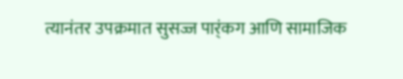त्यानंतर उपक्रमात सुसज्ज पार्ंकग आणि सामाजिक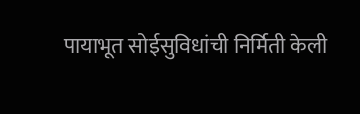पायाभूत सोईसुविधांची निर्मिती केली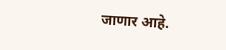जाणार आहे.